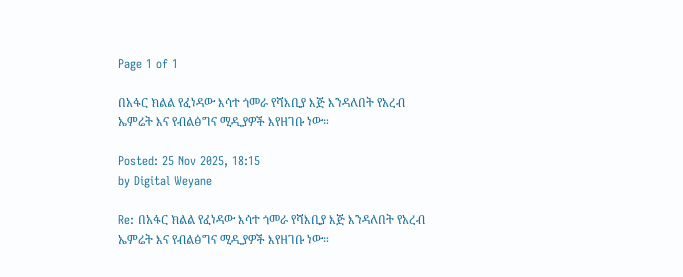Page 1 of 1

በአፋር ክልል የፈነዳው እሳተ ጎመራ የሻእቢያ እጅ እንዳለበት የአረብ ኤምሬት እና የብልፅግና ሚዲያዎች እየዘገቡ ነው።

Posted: 25 Nov 2025, 18:15
by Digital Weyane

Re: በአፋር ክልል የፈነዳው እሳተ ጎመራ የሻእቢያ እጅ እንዳለበት የአረብ ኤምሬት እና የብልፅግና ሚዲያዎች እየዘገቡ ነው።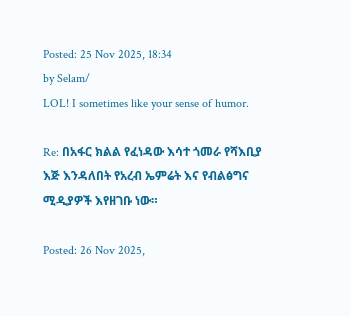Posted: 25 Nov 2025, 18:34
by Selam/
LOL! I sometimes like your sense of humor.

Re: በአፋር ክልል የፈነዳው እሳተ ጎመራ የሻእቢያ እጅ እንዳለበት የአረብ ኤምሬት እና የብልፅግና ሚዲያዎች እየዘገቡ ነው።

Posted: 26 Nov 2025,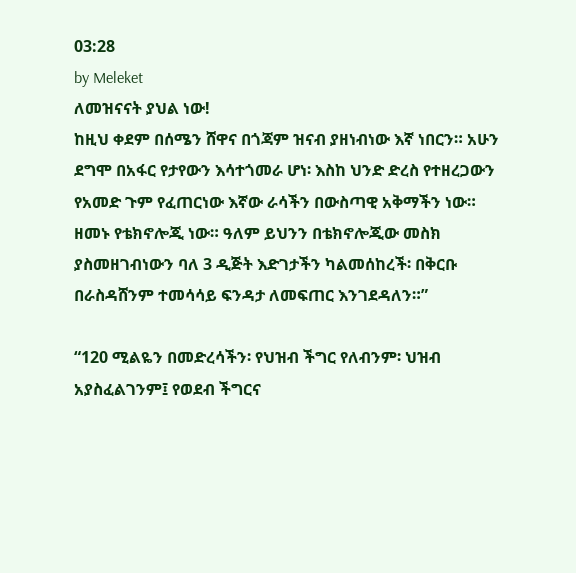03:28
by Meleket
ለመዝናናት ያህል ነው!
ከዚህ ቀደም በሰሜን ሸዋና በጎጃም ዝናብ ያዘነብነው እኛ ነበርን። አሁን ደግሞ በአፋር የታየውን እሳተጎመራ ሆነ፡ እስከ ህንድ ድረስ የተዘረጋውን የአመድ ጉም የፈጠርነው እኛው ራሳችን በውስጣዊ አቅማችን ነው። ዘመኑ የቴክኖሎጂ ነው። ዓለም ይህንን በቴክኖሎጂው መስክ ያስመዘገብነውን ባለ 3 ዲጅት እድገታችን ካልመሰከረች፡ በቅርቡ በራስዳሸንም ተመሳሳይ ፍንዳታ ለመፍጠር እንገደዳለን።”

“120 ሚልዬን በመድረሳችን፡ የህዝብ ችግር የለብንም፡ ህዝብ አያስፈልገንም፤ የወደብ ችግርና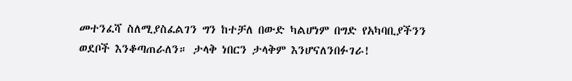መተንፈሻ ስለሚያስፈልገን ግን ከተቻለ በውድ ካልሆነም በግድ የአካባቢያችንን ወደቦች እንቆጣጠራለን። ታላቅ ነበርን ታላቅም እንሆናለንበፉገራ!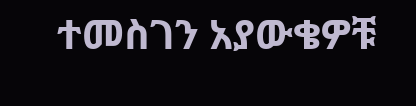ተመስገን አያውቄዎቹ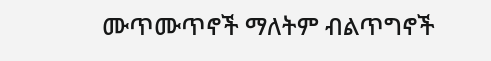ሙጥሙጥኖች ማለትም ብልጥግኖች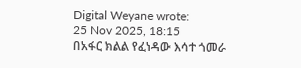Digital Weyane wrote:
25 Nov 2025, 18:15
በአፋር ክልል የፈነዳው እሳተ ጎመራ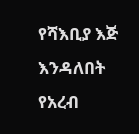የሻእቢያ እጅ እንዳለበት የአረብ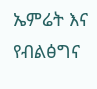ኤምሬት እና የብልፅግና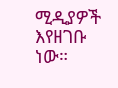ሚዲያዎች እየዘገቡ ነው።